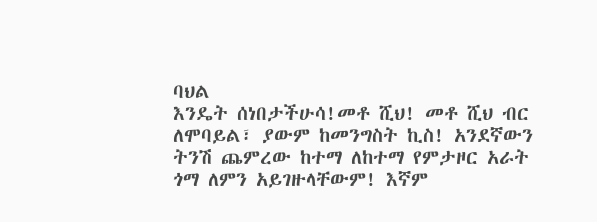ባህል
እንዴት ሰነበታችሁሳ!መቶ ሺህ! መቶ ሺህ ብር ለሞባይል፣ ያውም ከመንግስት ኪስ! አንደኛውን ትንሽ ጨምረው ከተማ ለከተማ የምታዞር አራት ጎማ ለምን አይገዙላቸውም! እኛም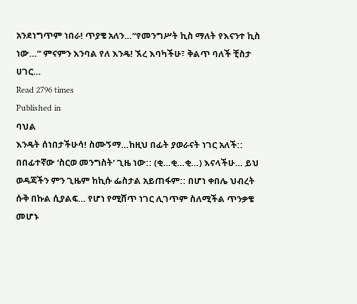አንደነግጥም ነበራ! ጥያቄ አለን…“የመንግሥት ኪስ ማለት የእናንተ ኪስ ነው…” ምናምን እንባል የለ እንዴ! ኧረ እባካችሁ፣ ቅልጥ ባለች ቺስታ ሀገር…
Read 2796 times
Published in
ባህል
እንዴት ሰነበታችሁሳ! ስሙኝማ…ከዚህ በፊት ያወራናት ነገር አለች:: በበፊተኛው ‘ስርወ መንግስት’ ጊዜ ነው:: (ቂ…ቂ…ቂ…) እናላችሁ… ይህ ወዳጃችን ምን ጊዜም ከኪሱ ፌስታል አይጠፋም:: በሆነ ቀበሌ ህብረት ሱቅ በኩል ሲያልፍ… የሆነ የሚሸጥ ነገር ሊገጥም ስለሚችል ጥንቃቄ መሆኑ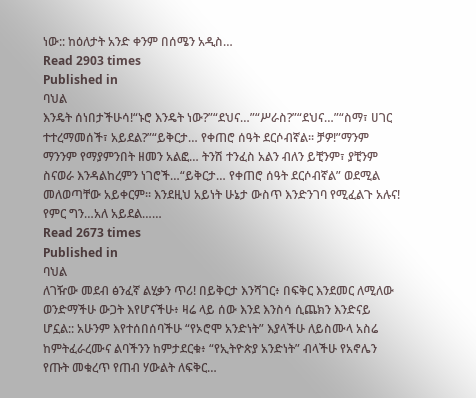ነው:: ከዕለታት አንድ ቀንም በሰሜን አዲስ…
Read 2903 times
Published in
ባህል
እንዴት ሰነበታችሁሳ!“ኑሮ እንዴት ነው?”“ደህና…”“ሥራስ?”“ደህና…”“ስማ፣ ሀገር ተተረማመሰች፣ አይደል?”“ይቅርታ… የቀጠሮ ሰዓት ደርሶብኛል፡፡ ቻዎ!”ማንም ማንንም የማያምንበት ዘመን አልፎ… ትንሽ ተንፈስ አልን ብለን ይቺንም፣ ያቺንም ስናወራ እንዳልከረምን ነገሮች…“ይቅርታ… የቀጠሮ ሰዓት ደርሶብኛል” ወደሚል መለወጣቸው አይቀርም፡፡ እንደዚህ አይነት ሁኔታ ውስጥ እንድንገባ የሚፈልጉ አሉና! የምር ግን…አለ አይደል……
Read 2673 times
Published in
ባህል
ለገዥው መደብ ፅንፈኛ ልሂቃን ጥሪ! በይቅርታ እንሻገር፥ በፍቅር እንደመር ለሚለው ወንድማችሁ ውጋት እየሆናችሁ፥ ዛሬ ላይ ሰው እንደ እንስሳ ሲጨክን እንድናይ ሆኗል:: አሁንም እየተሰበሰባችሁ “የኦሮሞ አንድነት” እያላችሁ ለይስሙላ አስሬ ከምትፈራረሙና ልባችንን ከምታደርቁ፥ “የኢትዮጵያ አንድነት” ብላችሁ የአኖሌን የጡት መቁረጥ የጠብ ሃውልት ለፍቅር…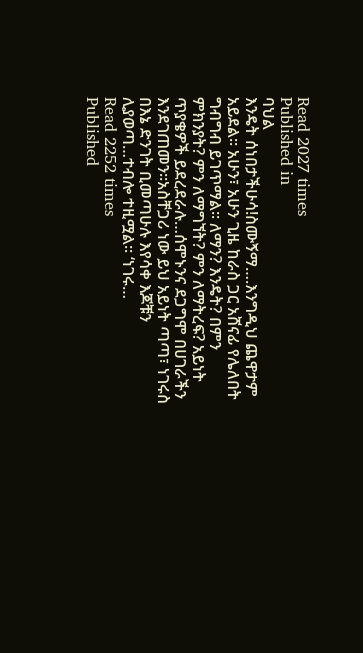Read 2027 times
Published in
ባህል
እንዴት ሰነበታችሁሳ!ስሙኝማ….እንግዲህ ጨዋታም አይደል፡፡ አሁን፣ አሁን ጊዜ ከራስ ጋር አሸናፊ የሌለበት ግብግብ ይገጥማል፡፡ ለማን? እንዴት? በምን ምክንያት? ምን ለማግኘት? ምን ለማትረፍ? አይነት ጥያቄዎች ይደረደራሉ…ሰሞኑንና ደጋግሞ በሀገራችን እንደገጠመን፡፡አስቸጋሪ ነው ይህ አይነት ጣጣ፣ ነገሩስ በእኔ ድንገት ቢመጣሁሉ እየሳቀ እጆቹን ሊያወጣ…ተብሎ ተዚሟል፡፡ ‘ነገሩ…
Read 2252 times
Published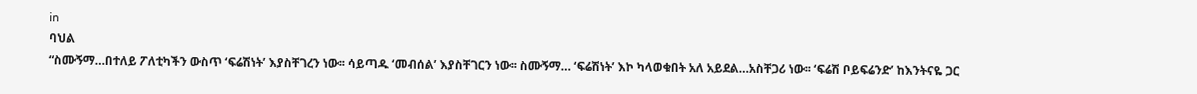in
ባህል
“ስሙኝማ…በተለይ ፖለቲካችን ውስጥ ‘ፍሬሽነት’ እያስቸገረን ነው፡፡ ሳይጣዱ ‘መብሰል’ እያስቸገርን ነው፡፡ ስሙኝማ… ‘ፍሬሽነት’ እኮ ካላወቁበት አለ አይደል…አስቸጋሪ ነው፡፡ ‘ፍሬሽ ቦይፍሬንድ’ ከእንትናዬ ጋር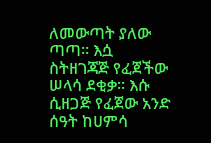ለመውጣት ያለው ጣጣ፡፡ እሷ ስትዘገጃጅ የፈጀችው ሠላሳ ደቂቃ፡፡ እሱ ሲዘጋጅ የፈጀው አንድ ሰዓት ከሀምሳ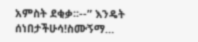አምስት ደቂቃ፡፡--” እንዴት ሰነበታችሁሳ!ስሙኝማ…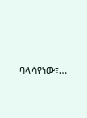ባላሳየነው፣…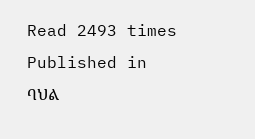Read 2493 times
Published in
ባህል